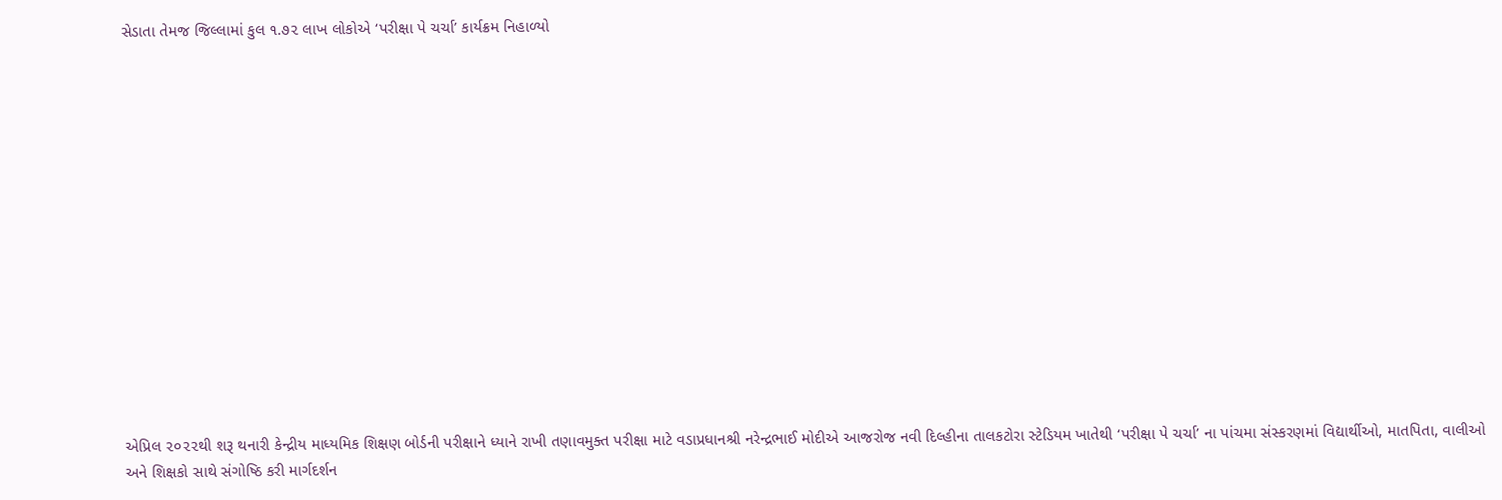સેડાતા તેમજ જિલ્લામાં કુલ ૧.૭૨ લાખ લોકોએ ‘પરીક્ષા પે ચર્ચા’ કાર્યક્રમ નિહાળ્યો















એપ્રિલ ૨૦૨૨થી શરૂ થનારી કેન્દ્રીય માધ્યમિક શિક્ષણ બોર્ડની પરીક્ષાને ધ્યાને રાખી તણાવમુક્ત પરીક્ષા માટે વડાપ્રધાનશ્રી નરેન્દ્રભાઈ મોદીએ આજરોજ નવી દિલ્હીના તાલકટોરા સ્ટેડિયમ ખાતેથી ‘પરીક્ષા પે ચર્ચા’ ના પાંચમા સંસ્કરણમાં વિદ્યાર્થીઓ, માતપિતા, વાલીઓ અને શિક્ષકો સાથે સંગોષ્ઠિ કરી માર્ગદર્શન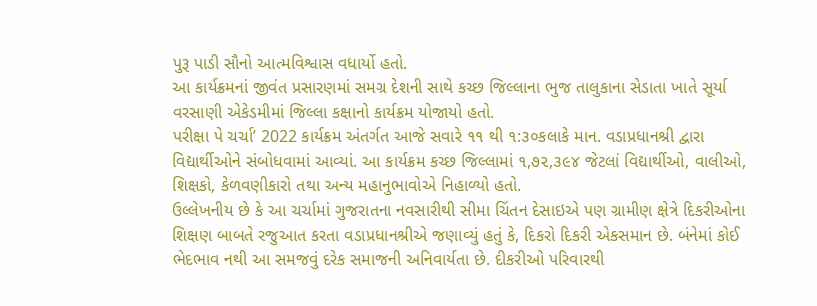પુરૂ પાડી સૌનો આત્મવિશ્વાસ વધાર્યો હતો.
આ કાર્યક્રમનાં જીવંત પ્રસારણમાં સમગ્ર દેશની સાથે કચ્છ જિલ્લાના ભુજ તાલુકાના સેડાતા ખાતે સૂર્યા વરસાણી એકેડમીમાં જિલ્લા કક્ષાનો કાર્યક્રમ યોજાયો હતો.
પરીક્ષા પે ચર્ચા’ 2022 કાર્યક્રમ અંતર્ગત આજે સવારે ૧૧ થી ૧:૩૦કલાકે માન. વડાપ્રધાનશ્રી દ્વારા વિદ્યાર્થીઓને સંબોધવામાં આવ્યાં. આ કાર્યક્રમ કચ્છ જિલ્લામાં ૧,૭૨,૩૯૪ જેટલાં વિદ્યાર્થીઓ, વાલીઓ, શિક્ષકો, કેળવણીકારો તથા અન્ય મહાનુભાવોએ નિહાળ્યો હતો.
ઉલ્લેખનીય છે કે આ ચર્ચામાં ગુજરાતના નવસારીથી સીમા ચિંતન દેસાઇએ પણ ગ્રામીણ ક્ષેત્રે દિકરીઓના શિક્ષણ બાબતે રજુઆત કરતા વડાપ્રધાનશ્રીએ જણાવ્યું હતું કે, દિકરો દિકરી એકસમાન છે. બંનેમાં કોઈ ભેદભાવ નથી આ સમજવું દરેક સમાજની અનિવાર્યતા છે. દીકરીઓ પરિવારથી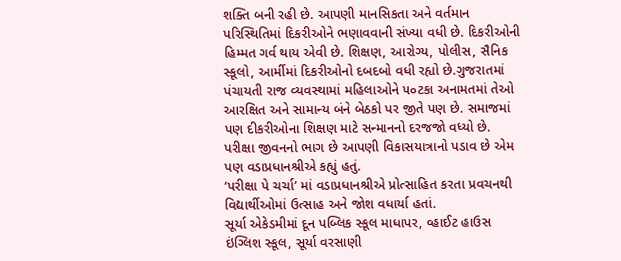શક્તિ બની રહી છે. આપણી માનસિકતા અને વર્તમાન પરિસ્થિતિમાં દિકરીઓને ભણાવવાની સંખ્યા વધી છે. દિકરીઓની હિમ્મત ગર્વ થાય એવી છે. શિક્ષણ, આરોગ્ય, પોલીસ, સૈનિક સ્કૂલો, આર્મીમાં દિકરીઓનો દબદબો વધી રહ્યો છે.ગુજરાતમાં પંચાયતી રાજ વ્યવસ્થામાં મહિલાઓને ૫૦ટકા અનામતમાં તેઓ આરક્ષિત અને સામાન્ય બંને બેઠકો પર જીતે પણ છે. સમાજમાં પણ દીકરીઓના શિક્ષણ માટે સન્માનનો દરજજો વધ્યો છે. પરીક્ષા જીવનનો ભાગ છે આપણી વિકાસયાત્રાનો પડાવ છે એમ પણ વડાપ્રધાનશ્રીએ કહ્યું હતું.
‘પરીક્ષા પે ચર્ચા’ માં વડાપ્રધાનશ્રીએ પ્રોત્સાહિત કરતા પ્રવચનથી વિદ્યાર્થીઓમાં ઉત્સાહ અને જોશ વધાર્યા હતાં.
સૂર્યા એકેડમીમાં દૂન પબ્લિક સ્કૂલ માધાપર, વ્હાઈટ હાઉસ ઇંગ્લિશ સ્કૂલ, સૂર્યા વરસાણી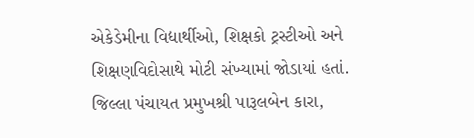એકેડેમીના વિદ્યાર્થીઓ, શિક્ષકો ટ્રસ્ટીઓ અને શિક્ષણવિદોસાથે મોટી સંખ્યામાં જોડાયાં હતાં.
જિલ્લા પંચાયત પ્રમુખશ્રી પારૂલબેન કારા,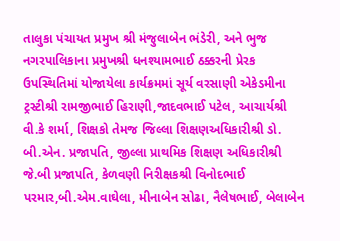તાલુકા પંચાયત પ્રમુખ શ્રી મંજુલાબેન ભંડેરી, અને ભુજ નગરપાલિકાના પ્રમુખશ્રી ધનશ્યામભાઈ ઠક્કરની પ્રેરક ઉપસ્થિતિમાં યોજાયેલા કાર્યક્રમમાં સૂર્ય વરસાણી એકેડમીના ટ્રસ્ટીશ્રી રામજીભાઈ હિરાણી,જાદવભાઈ પટેલ, આચાર્યશ્રી વી.કે શર્મા, શિક્ષકો તેમજ જિલ્લા શિક્ષણઅધિકારીશ્રી ડો. બી.એન. પ્રજાપતિ, જીલ્લા પ્રાથમિક શિક્ષણ અધિકારીશ્રી જે.બી પ્રજાપતિ, કેળવણી નિરીક્ષકશ્રી વિનોદભાઈ પરમાર,બી.એમ.વાઘેલા, મીનાબેન સોઢા, નૈલેષભાઈ, બેલાબેન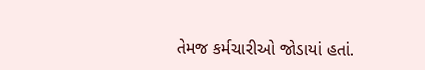તેમજ કર્મચારીઓ જોડાયાં હતાં.